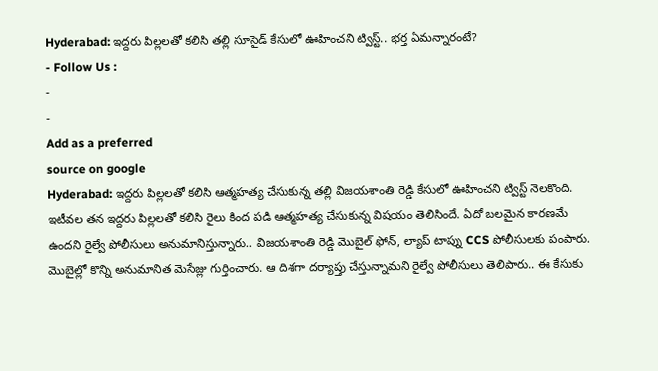Hyderabad: ఇద్దరు పిల్లలతో కలిసి తల్లి సూసైడ్ కేసులో ఊహించని ట్విస్ట్.. భర్త ఏమన్నారంటే?
- Follow Us :
-
-
Add as a preferred
source on google
Hyderabad: ఇద్దరు పిల్లలతో కలిసి ఆత్మహత్య చేసుకున్న తల్లి విజయశాంతి రెడ్డి కేసులో ఊహించని ట్విస్ట్ నెలకొంది. ఇటీవల తన ఇద్దరు పిల్లలతో కలిసి రైలు కింద పడి ఆత్మహత్య చేసుకున్న విషయం తెలిసిందే. ఏదో బలమైన కారణమే ఉందని రైల్వే పోలీసులు అనుమానిస్తున్నారు.. విజయశాంతి రెడ్డి మొబైల్ ఫోన్, ల్యాప్ టాప్ను CCS పోలీసులకు పంపారు. మొబైల్లో కొన్ని అనుమానిత మెసేజ్లు గుర్తించారు. ఆ దిశగా దర్యాప్తు చేస్తున్నామని రైల్వే పోలీసులు తెలిపారు.. ఈ కేసుకు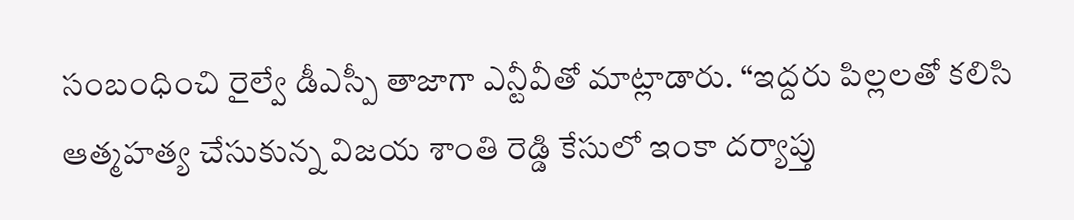సంబంధించి రైల్వే డీఎస్పీ తాజాగా ఎన్టీవీతో మాట్లాడారు. “ఇద్దరు పిల్లలతో కలిసి ఆత్మహత్య చేసుకున్న విజయ శాంతి రెడ్డి కేసులో ఇంకా దర్యాప్తు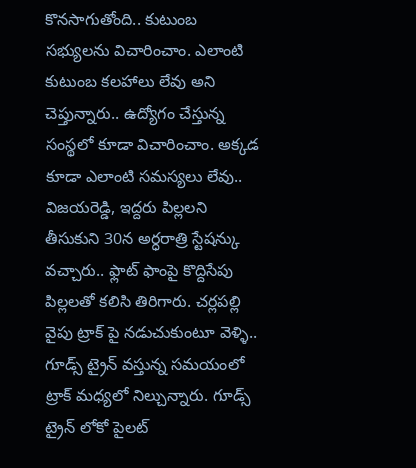కొనసాగుతోంది.. కుటుంబ సభ్యులను విచారించాం. ఎలాంటి కుటుంబ కలహాలు లేవు అని చెప్తున్నారు.. ఉద్యోగం చేస్తున్న సంస్థలో కూడా విచారించాం. అక్కడ కూడా ఎలాంటి సమస్యలు లేవు.. విజయరెడ్డి, ఇద్దరు పిల్లలని తీసుకుని 30న అర్ధరాత్రి స్టేషన్కు వచ్చారు.. ఫ్లాట్ ఫాంపై కొద్దిసేపు పిల్లలతో కలిసి తిరిగారు. చర్లపల్లి వైపు ట్రాక్ పై నడుచుకుంటూ వెళ్ళి.. గూడ్స్ ట్రైన్ వస్తున్న సమయంలో ట్రాక్ మధ్యలో నిల్చున్నారు. గూడ్స్ ట్రైన్ లోకో పైలట్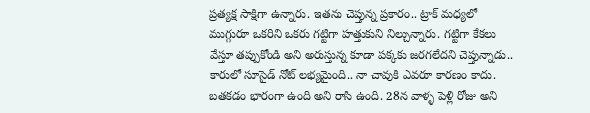ప్రత్యక్ష సాక్షిగా ఉన్నారు. ఇతను చెప్తున్న ప్రకారం.. ట్రాక్ మధ్యలో ముగ్గురూ ఒకరిని ఒకరు గట్టిగా హత్తుకుని నిల్చున్నారు. గట్టిగా కేకలు వేస్తూ తప్పుకోండి అని అరుస్తున్న కూడా పక్కకు జరగలేదని చెప్తున్నాడు.. కారులో సూసైడ్ నోట్ లభ్యమైంది.. నా చావుకి ఎవరూ కారణం కాదు. బతకడం భారంగా ఉంది అని రాసి ఉంది. 28న వాళ్ళ పెళ్లి రోజు అని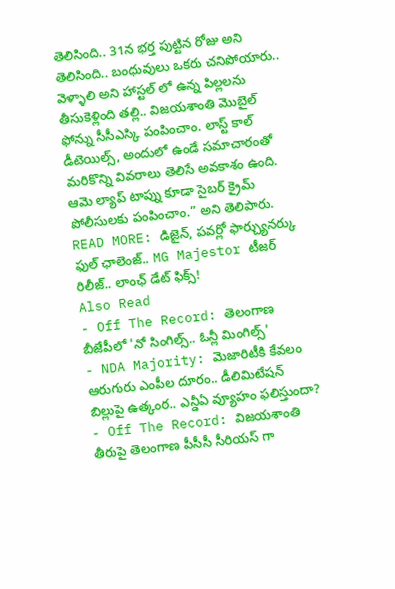తెలిసింది.. 31న భర్త పుట్టిన రోజు అని తెలిసింది.. బంధువులు ఒకరు చనిపోయారు.. వెళ్ళాలి అని హాస్టల్ లో ఉన్న పిల్లలను తీసుకెళ్లింది తల్లి.. విజయశాంతి మొబైల్ ఫోన్ను సీసీఎస్కి పంపించాం. లాస్ట్ కాల్ డీటెయిల్స్, అందులో ఉండే సమాచారంతో మరికొన్ని వివరాలు తెలిసే అవకాశం ఉంది. ఆమె ల్యాప్ టాప్ను కూడా సైబర్ క్రైమ్ పోలీసులకు పంపించాం.” అని తెలిపారు.
READ MORE: డిజైన్, పవర్లో ఫార్చ్యునర్కు ఫుల్ ఛాలెంజ్.. MG Majestor టీజర్ రిలీజ్.. లాంఛ్ డేట్ ఫిక్స్!
Also Read
- Off The Record: తెలంగాణ బీజేపీలో 'నో సింగిల్స్.. ఓన్లీ మింగిల్స్'
- NDA Majority: మెజారిటీకి కేవలం ఆరుగురు ఎంపీల దూరం.. డీలిమిటేషన్ బిల్లుపై ఉత్కంఠ.. ఎన్డీఏ వ్యూహం ఫలిస్తుందా?
- Off The Record: విజయశాంతి తీరుపై తెలంగాణ పీసీసీ సీరియస్ గా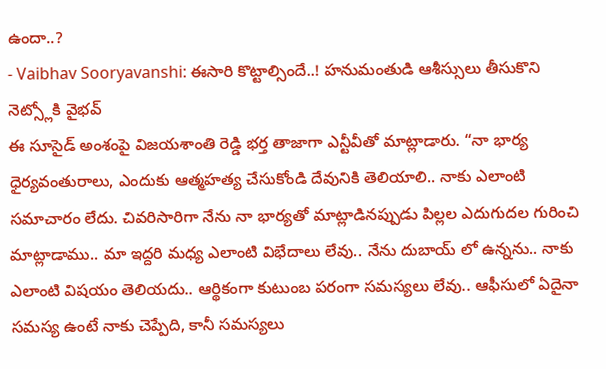ఉందా..?
- Vaibhav Sooryavanshi: ఈసారి కొట్టాల్సిందే..! హనుమంతుడి ఆశీస్సులు తీసుకొని నెట్స్లోకి వైభవ్
ఈ సూసైడ్ అంశంపై విజయశాంతి రెడ్డి భర్త తాజాగా ఎన్టీవీతో మాట్లాడారు. “నా భార్య ధైర్యవంతురాలు, ఎందుకు ఆత్మహత్య చేసుకోండి దేవునికి తెలియాలి.. నాకు ఎలాంటి సమాచారం లేదు. చివరిసారిగా నేను నా భార్యతో మాట్లాడినప్పుడు పిల్లల ఎదుగుదల గురించి మాట్లాడాము.. మా ఇద్దరి మధ్య ఎలాంటి విభేదాలు లేవు.. నేను దుబాయ్ లో ఉన్నను.. నాకు ఎలాంటి విషయం తెలియదు.. ఆర్థికంగా కుటుంబ పరంగా సమస్యలు లేవు.. ఆఫీసులో ఏదైనా సమస్య ఉంటే నాకు చెప్పేది, కానీ సమస్యలు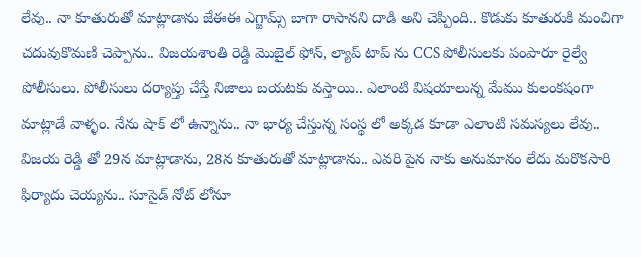లేవు.. నా కూతురుతో మాట్లాడాను జేఈఈ ఎగ్జామ్స్ బాగా రాసానని దాడి అని చెప్పింది.. కొడుకు కూతురుకి మంచిగా చదువుకొమణి చెప్పాను.. విజయశాంతి రెడ్డి మొబైల్ ఫోన్, ల్యాప్ టాప్ ను CCS పోలీసులకు పంపారూ రైల్వే పోలీసులు. పోలీసులు దర్యాప్తు చేస్తే నిజాలు బయటకు వస్తాయి.. ఎలాంటి విషయాలున్న మేము కులంకషంగా మాట్లాడే వాళ్ళం. నేను షాక్ లో ఉన్నాను.. నా భార్య చేస్తున్న సంస్థ లో అక్కడ కూడా ఎలాంటి సమస్యలు లేవు.. విజయ రెడ్డి తో 29న మాట్లాడాను, 28న కూతురుతో మాట్లాడాను.. ఎవరి పైన నాకు అనుమానం లేదు మరొకసారి ఫిర్యాదు చెయ్యను.. సూసైడ్ నోట్ లోనూ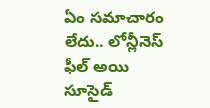ఏం సమాచారం లేదు.. లోన్లీనెస్ ఫీల్ అయి సూసైడ్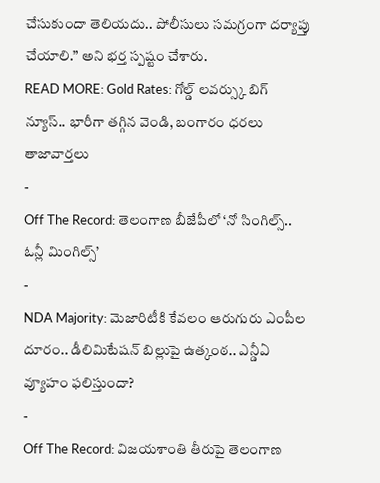చేసుకుందా తెలియదు.. పోలీసులు సమగ్రంగా దర్యాప్తు చేయాలి.” అని భర్త స్పష్టం చేశారు.
READ MORE: Gold Rates: గోల్డ్ లవర్స్కు బిగ్ న్యూస్.. భారీగా తగ్గిన వెండి, బంగారం ధరలు
తాజావార్తలు
-
Off The Record: తెలంగాణ బీజేపీలో ‘నో సింగిల్స్.. ఓన్లీ మింగిల్స్’
-
NDA Majority: మెజారిటీకి కేవలం ఆరుగురు ఎంపీల దూరం.. డీలిమిటేషన్ బిల్లుపై ఉత్కంఠ.. ఎన్డీఏ వ్యూహం ఫలిస్తుందా?
-
Off The Record: విజయశాంతి తీరుపై తెలంగాణ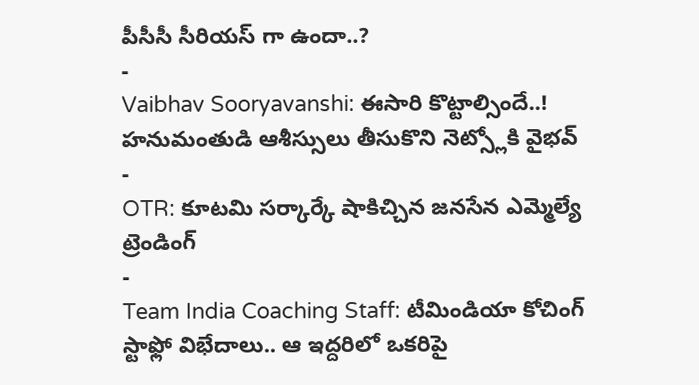పీసీసీ సీరియస్ గా ఉందా..?
-
Vaibhav Sooryavanshi: ఈసారి కొట్టాల్సిందే..! హనుమంతుడి ఆశీస్సులు తీసుకొని నెట్స్లోకి వైభవ్
-
OTR: కూటమి సర్కార్కే షాకిచ్చిన జనసేన ఎమ్మెల్యే
ట్రెండింగ్
-
Team India Coaching Staff: టీమిండియా కోచింగ్ స్టాఫ్లో విభేదాలు.. ఆ ఇద్దరిలో ఒకరిపై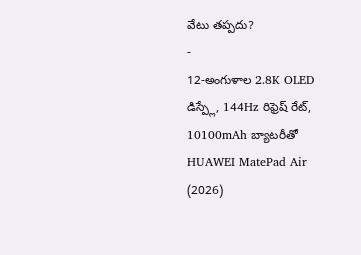వేటు తప్పదు?
-
12-అంగుళాల 2.8K OLED డిస్ప్లే, 144Hz రిఫ్రెష్ రేట్, 10100mAh బ్యాటరీతో HUAWEI MatePad Air (2026)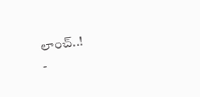లాంచ్..!
-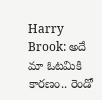Harry Brook: అదే మా ఓటమికి కారణం.. రెండో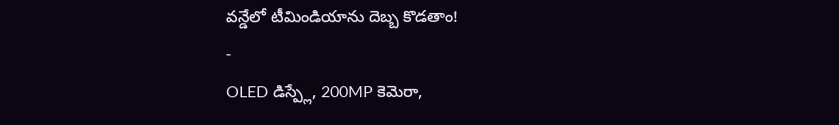వన్డేలో టీమిండియాను దెబ్బ కొడతాం!
-
OLED డిస్ప్లే, 200MP కెమెరా,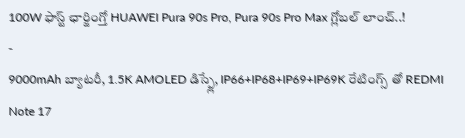100W ఫాస్ట్ ఛార్జింగ్తో HUAWEI Pura 90s Pro, Pura 90s Pro Max గ్లోబల్ లాంచ్..!
-
9000mAh బ్యాటరీ, 1.5K AMOLED డిస్ప్లే, IP66+IP68+IP69+IP69K రేటింగ్స్ తో REDMI Note 17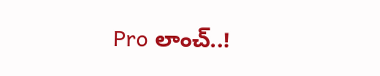Pro లాంచ్..!